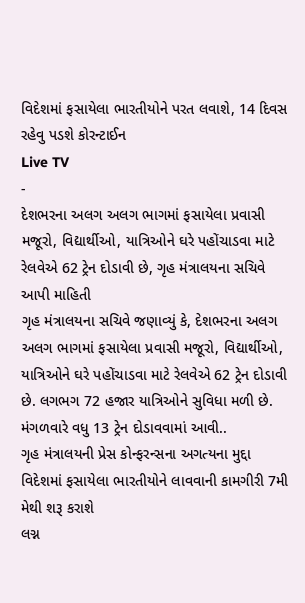વિદેશમાં ફસાયેલા ભારતીયોને પરત લવાશે, 14 દિવસ રહેવુ પડશે કોરન્ટાઈન
Live TV
-
દેશભરના અલગ અલગ ભાગમાં ફસાયેલા પ્રવાસી મજૂરો, વિદ્યાર્થીઓ, યાત્રિઓને ઘરે પહોંચાડવા માટે રેલવેએ 62 ટ્રેન દોડાવી છે, ગૃહ મંત્રાલયના સચિવે આપી માહિતી
ગૃહ મંત્રાલયના સચિવે જણાવ્યું કે, દેશભરના અલગ અલગ ભાગમાં ફસાયેલા પ્રવાસી મજૂરો, વિદ્યાર્થીઓ, યાત્રિઓને ઘરે પહોંચાડવા માટે રેલવેએ 62 ટ્રેન દોડાવી છે. લગભગ 72 હજાર યાત્રિઓને સુવિધા મળી છે. મંગળવારે વધુ 13 ટ્રેન દોડાવવામાં આવી..
ગૃહ મંત્રાલયની પ્રેસ કોન્ફરન્સના અગત્યના મુદ્દા
વિદેશમાં ફસાયેલા ભારતીયોને લાવવાની કામગીરી 7મી મેથી શરૂ કરાશે
લગ્ન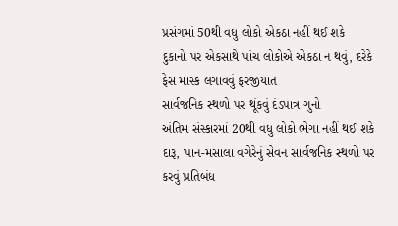પ્રસંગમાં 50થી વધુ લોકો એકઠા નહીં થઈ શકે
દુકાનો પર એકસાથે પાંચ લોકોએ એકઠા ન થવું, દરેકે ફેસ માસ્ક લગાવવું ફરજીયાત
સાર્વજનિક સ્થળો પર થૂંકવું દંડપાત્ર ગુનો
અંતિમ સંસ્કારમાં 20થી વધુ લોકો ભેગા નહીં થઈ શકે
દારૂ, પાન-મસાલા વગેરેનું સેવન સાર્વજનિક સ્થળો પર કરવું પ્રતિબંધ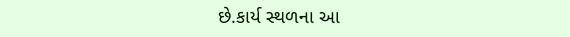છે.કાર્ય સ્થળના આ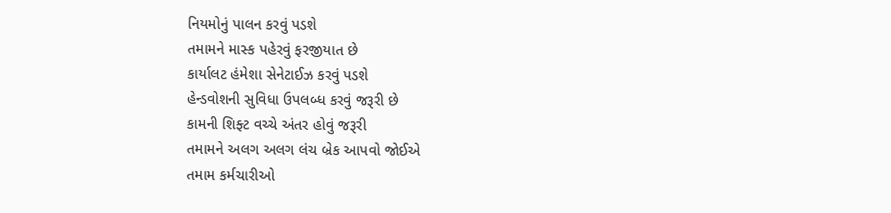નિયમોનું પાલન કરવું પડશે
તમામને માસ્ક પહેરવું ફરજીયાત છે
કાર્યાલટ હંમેશા સેનેટાઈઝ કરવું પડશે
હેન્ડવોશની સુવિધા ઉપલબ્ધ કરવું જરૂરી છે
કામની શિફ્ટ વચ્ચે અંતર હોવું જરૂરી
તમામને અલગ અલગ લંચ બ્રેક આપવો જોઈએ
તમામ કર્મચારીઓ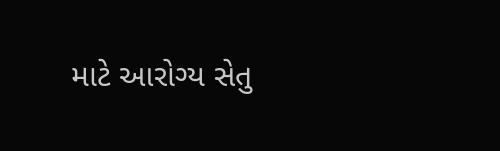માટે આરોગ્ય સેતુ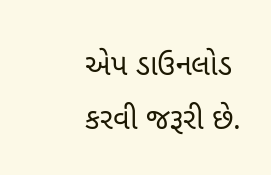એપ ડાઉનલોડ કરવી જરૂરી છે.